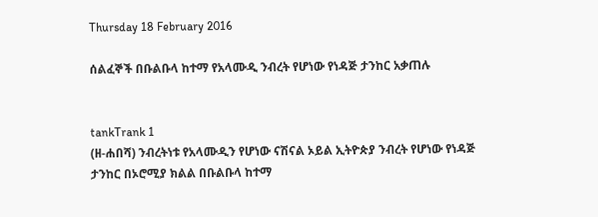Thursday 18 February 2016

ሰልፈኞች በቡልቡላ ከተማ የአላሙዲ ንብረት የሆነው የነዳጅ ታንከር አቃጠሉ


tankTrank 1
(ዘ-ሐበሻ) ንብረትነቱ የአላሙዲን የሆነው ናሽናል ኦይል ኢትዮጵያ ንብረት የሆነው የነዳጅ ታንከር በኦሮሚያ ክልል በቡልቡላ ከተማ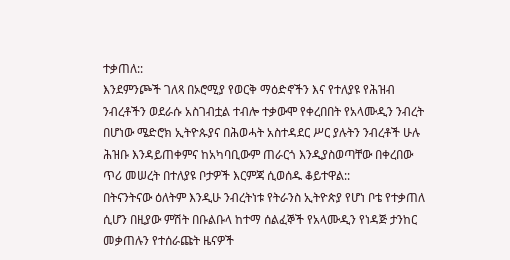ተቃጠለ::
እንደምንጮች ገለጻ በኦሮሚያ የወርቅ ማዕድኖችን እና የተለያዩ የሕዝብ ንብረቶችን ወደራሱ አስገብቷል ተብሎ ተቃውሞ የቀረበበት የአላሙዲን ንብረት በሆነው ሜድሮክ ኢትዮጱያና በሕወሓት አስተዳደር ሥር ያሉትን ንብረቶች ሁሉ ሕዝቡ እንዳይጠቀምና ከአካባቢውም ጠራርጎ እንዲያስወጣቸው በቀረበው ጥሪ መሠረት በተለያዩ ቦታዎች እርምጃ ሲወሰዱ ቆይተዋል::
በትናንትናው ዕለትም እንዲሁ ንብረትነቱ የትራንስ ኢትዮጵያ የሆነ ቦቴ የተቃጠለ ሲሆን በዚያው ምሽት በቡልቡላ ከተማ ሰልፈኞች የአላሙዲን የነዳጅ ታንከር መቃጠሉን የተሰራጩት ዜናዎች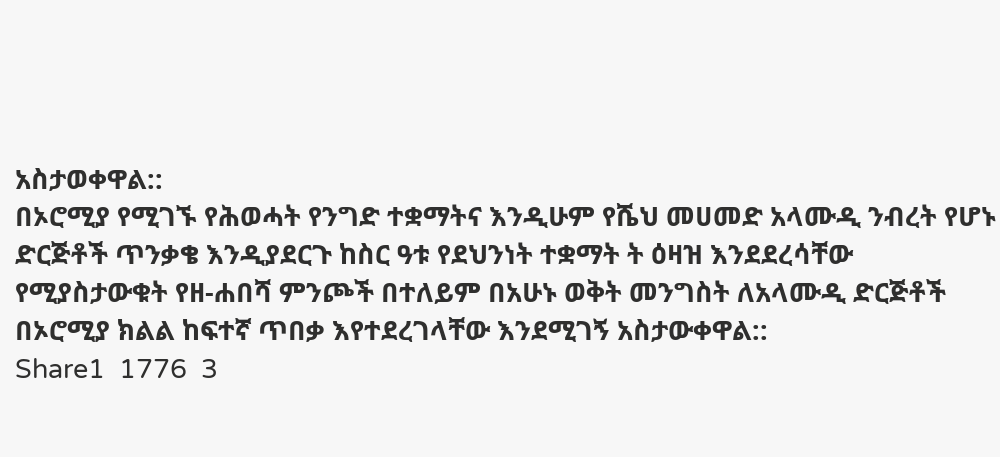አስታወቀዋል::
በኦሮሚያ የሚገኙ የሕወሓት የንግድ ተቋማትና እንዲሁም የሼህ መሀመድ አላሙዲ ንብረት የሆኑ ድርጅቶች ጥንቃቄ እንዲያደርጉ ከስር ዓቱ የደህንነት ተቋማት ት ዕዛዝ እንደደረሳቸው የሚያስታውቁት የዘ-ሐበሻ ምንጮች በተለይም በአሁኑ ወቅት መንግስት ለአላሙዲ ድርጅቶች በኦሮሚያ ክልል ከፍተኛ ጥበቃ እየተደረገላቸው እንደሚገኝ አስታውቀዋል::
Share1  1776  3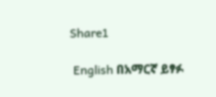Share1

 English በአማርኛ ይፃፉ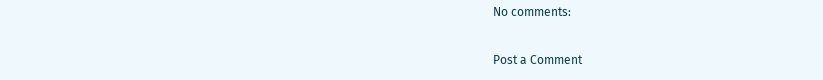No comments:

Post a Comment